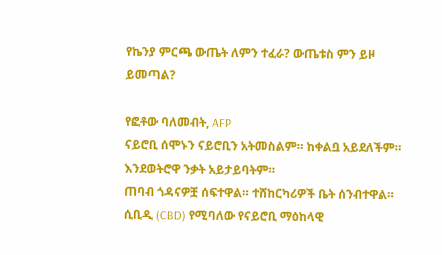የኬንያ ምርጫ ውጤት ለምን ተፈራ? ውጤቱስ ምን ይዞ ይመጣል?

የፎቶው ባለመብት, AFP
ናይሮቢ ሰሞኑን ናይሮቢን አትመስልም። ከቀልቧ አይደለችም። እንደወትሮዋ ንቃት አይታይባትም።
ጠባብ ጎዳናዎቿ ሰፍተዋል። ተሸከርካሪዎች ቤት ሰንብተዋል። ሲቢዲ (CBD) የሚባለው የናይሮቢ ማዕከላዊ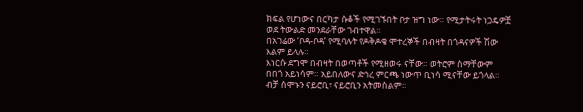ክፍል የሆነውና በርካታ ሱቆች የሚገኙበት ቦታ ዝግ ነው። የሚታትሩት ነጋዴዎቿ ወደ ትውልድ መንደራቸው ገብተዋል።
በአገሬው ‘ቦዳ-ቦዳ’ የሚባሉት የዶቅዶቄ ሞተረኞች በብዛት በጎዳናዎች ሽው እልም ይላሉ።
እነርሱ ደግሞ በብዛት በወጣቶች የሚዘወሩ ናቸው። ወትሮም ስማቸውም በበጎ አይነሳም። አይበለውና ድኅረ ምርጫ ነውጥ ቢነሳ ሚናቸው ይጎላል።
ብቻ ሰሞኑን ናይሮቢ፣ ናይሮቢን አትመስልም፡፡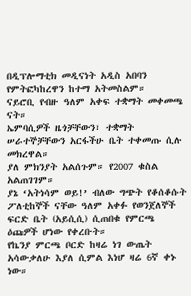በዲፕሎማቲክ መዲናነት አዲስ አበባን የምትፎካከረዋን ከተማ አትመስልም።
ናይሮቢ የብዙ ዓለም አቀፍ ተቋማት መቀመጫ ናት።
ኤምባሲዎች ዜጎቻቸውን፣ ተቋማት ሠራተኞቻቸውን አርፋችሁ ቤት ተቀመጡ ሲሉ መክረዋል።
ያለ ምክንያት አልሰጉም። የ2007 ቁስል አልጠገገም።
ያኔ ‘አትነሳም ወይ!’ ብለው ግጭት የቆሰቆሱት ፖለቲከኞች ናቸው ዓለም አቀፉ የወንጀለኞች ፍርድ ቤት (አይሲሲ) ሲጠበቁ የምርጫ ዕጩዎች ሆነው የቀረቡት።
የኬንያ ምርጫ ቦርድ ከዛሬ ነገ ውጤት አሳውቃለሁ እያለ ሲምል እነሆ ዛሬ 6ኛ ቀኑ ነው።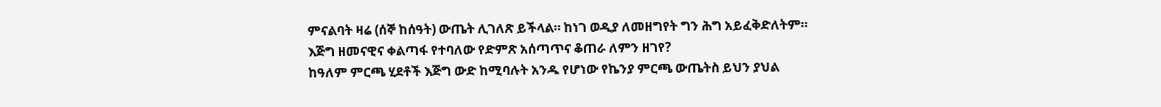ምናልባት ዛሬ (ሰኞ ከሰዓት) ውጤት ሊገለጽ ይችላል። ከነገ ወዲያ ለመዘግየት ግን ሕግ አይፈቅድለትም።
እጅግ ዘመናዊና ቀልጣፋ የተባለው የድምጽ አሰጣጥና ቆጠራ ለምን ዘገየ?
ከዓለም ምርጫ ሂደቶች እጅግ ውድ ከሚባሉት አንዱ የሆነው የኬንያ ምርጫ ውጤትስ ይህን ያህል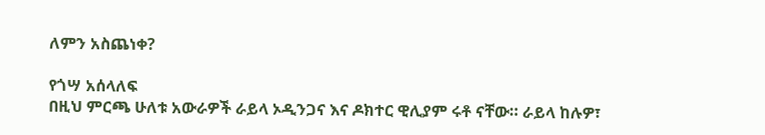ለምን አስጨነቀ?

የጎሣ አሰላለፍ
በዚህ ምርጫ ሁለቱ አውራዎች ራይላ ኦዲንጋና እና ዶክተር ዊሊያም ሩቶ ናቸው። ራይላ ከሉዎ፣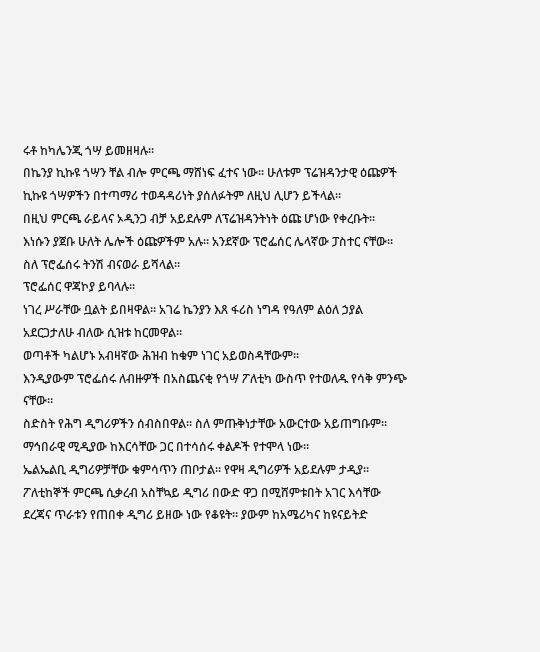ሩቶ ከካሌንጂ ጎሣ ይመዘዛሉ።
በኬንያ ኪኩዩ ጎሣን ቸል ብሎ ምርጫ ማሸነፍ ፈተና ነው። ሁለቱም ፕሬዝዳንታዊ ዕጩዎች ኪኩዩ ጎሣዎችን በተጣማሪ ተወዳዳሪነት ያሰለፉትም ለዚህ ሊሆን ይችላል።
በዚህ ምርጫ ራይላና ኦዲንጋ ብቻ አይደሉም ለፕሬዝዳንትነት ዕጩ ሆነው የቀረቡት።
እነሱን ያጀቡ ሁለት ሌሎች ዕጩዎችም አሉ። አንደኛው ፕሮፌሰር ሌላኛው ፓስተር ናቸው።
ስለ ፕሮፌሰሩ ትንሽ ብናወራ ይሻላል።
ፕሮፌሰር ዋጃኮያ ይባላሉ።
ነገረ ሥራቸው ቧልት ይበዛዋል። አገሬ ኬንያን እጸ ፋሪስ ነግዳ የዓለም ልዕለ ኃያል አደርጋታለሁ ብለው ሲዝቱ ከርመዋል።
ወጣቶች ካልሆኑ አብዛኛው ሕዝብ ከቁም ነገር አይወስዳቸውም።
እንዲያውም ፕሮፌሰሩ ለብዙዎች በአስጨናቂ የጎሣ ፖለቲካ ውስጥ የተወለዱ የሳቅ ምንጭ ናቸው።
ስድስት የሕግ ዲግሪዎችን ሰብስበዋል። ስለ ምጡቅነታቸው አውርተው አይጠግቡም። ማኅበራዊ ሚዲያው ከእርሳቸው ጋር በተሳሰሩ ቀልዶች የተሞላ ነው።
ኤልኤልቢ ዲግሪዎቻቸው ቁምሳጥን ጠቦታል። የዋዛ ዲግሪዎች አይደሉም ታዲያ።
ፖለቲከኞች ምርጫ ሲቃረብ አስቸኳይ ዲግሪ በውድ ዋጋ በሚሸምቱበት አገር እሳቸው ደረጃና ጥራቱን የጠበቀ ዲግሪ ይዘው ነው የቆዩት። ያውም ከአሜሪካና ከዩናይትድ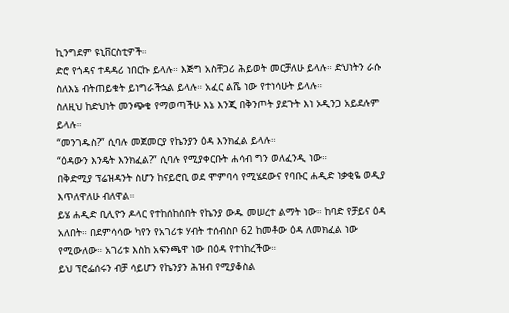ኪንግደም ዩኒቨርስቲዎች።
ድሮ የጎዳና ተዳዳሪ ነበርኩ ይላሉ። እጅግ አስቸጋሪ ሕይወት መርቻለሁ ይላሉ። ድህነትን ራሱ ስለእኔ ብትጠይቁት ይነግራችኋል ይላሉ። አፈር ልሼ ነው የተነሳሁት ይላሉ።
ስለዚህ ከድህነት መንጭቄ የማወጣችሁ እኔ እንጂ በቅንጦት ያደጉት እነ ኦዲንጋ አይደሉም ይላሉ።
“መንገዱስ?” ሲባሉ መጀመርያ የኬንያን ዕዳ እንክፈል ይላሉ።
“ዕዳውን እንዴት እንክፈል?” ሲባሉ የሚያቀርቡት ሐሳብ ግን ወለፈንዲ ነው።
በቅድሚያ ፕሬዝዳንት ስሆን ከናይሮቢ ወደ ሞምባሳ የሚሄደውና የባቡር ሐዲድ ነቃቂዬ ወዲያ እጥለዋለሁ ብለዋል።
ይሄ ሐዲድ ቢሊዮን ዶላር የተከሰከሰበት የኬንያ ውዱ መሠረተ ልማት ነው። ከባድ የቻይና ዕዳ አለበት። በደምሳሳው ካየን የአገሪቱ ሃብት ተሰብስቦ 62 ከመቶው ዕዳ ለመክፈል ነው የሚውለው። አገሪቱ እስከ አፍንጫዋ ነው በዕዳ የተነከረችው።
ይህ ፕሮፌሰሩን ብቻ ሳይሆን የኬንያን ሕዝብ የሚያቆስል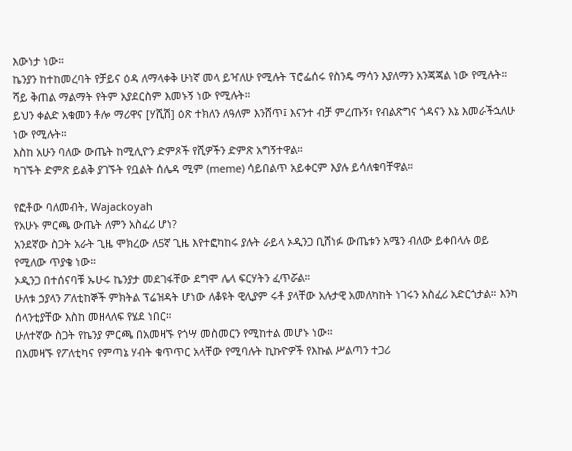እውነታ ነው።
ኬንያን ከተከመረባት የቻይና ዕዳ ለማላቀቅ ሁነኛ መላ ይዣለሁ የሚሉት ፕሮፌሰሩ የስንዴ ማሳን እያለማን አንጃጃል ነው የሚሉት።
ሻይ ቅጠል ማልማት የትም አያደርስም እመኑኝ ነው የሚሉት።
ይህን ቀልድ አቁመን ቶሎ ማሪዋና [ሃሺሽ] ዕጽ ተክለን ለዓለም እንሸጥ፤ እናንተ ብቻ ምረጡኝ፣ የብልጽግና ጎዳናን እኔ እመራችኋለሁ ነው የሚሉት።
እስከ አሁን ባለው ውጤት ከሚሊዮን ድምጾች የሺዎችን ድምጽ አግኝተዋል።
ካገኙት ድምጽ ይልቅ ያገኙት የቧልት ሰሌዳ ሚም (meme) ሳይበልጥ አይቀርም እያሉ ይሳለቁባቸዋል።

የፎቶው ባለመብት, Wajackoyah
የአሁኑ ምርጫ ውጤት ለምን አስፈሪ ሆነ?
አንደኛው ስጋት አራት ጊዜ ሞክረው ለ5ኛ ጊዜ እየተፎካከሩ ያሉት ራይላ ኦዲንጋ ቢሸነፉ ውጤቱን አሜን ብለው ይቀበላሉ ወይ የሚለው ጥያቄ ነው።
ኦዲንጋ በተሰናባቹ ኡሁሩ ኬንያታ መደገፋቸው ደግሞ ሌላ ፍርሃትን ፈጥሯል።
ሁለቱ ኃያላን ፖለቲከኞች ምክትል ፕሬዝዳት ሆነው ለቆዩት ዊሊያም ሩቶ ያላቸው አሉታዊ አመለካከት ነገሩን አስፈሪ አድርጎታል። እንካ ሰላንቲያቸው እስከ መዘላለፍ የሄደ ነበር።
ሁለተኛው ስጋት የኬንያ ምርጫ በአመዛኙ የጎሣ መስመርን የሚከተል መሆኑ ነው።
በአመዛኙ የፖለቲካና የምጣኔ ሃብት ቁጥጥር አላቸው የሚባሉት ኪኩዮዎች የእኩል ሥልጣን ተጋሪ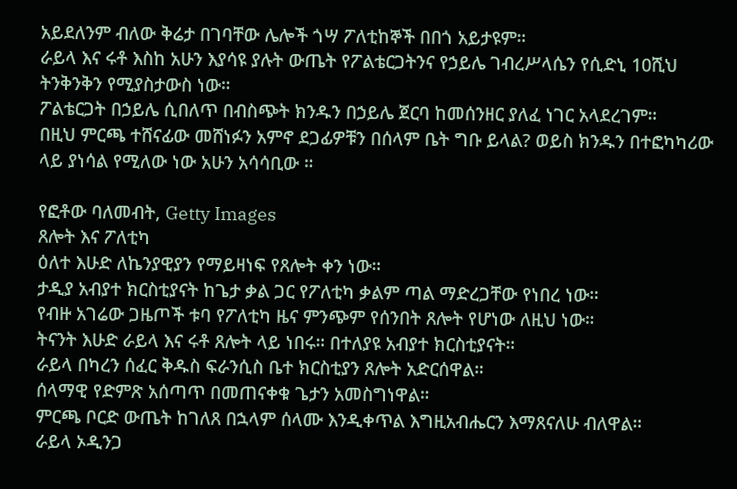አይደለንም ብለው ቅሬታ በገባቸው ሌሎች ጎሣ ፖለቲከኞች በበጎ አይታዩም።
ራይላ እና ሩቶ እስከ አሁን እያሳዩ ያሉት ውጤት የፖልቴርጋትንና የኃይሌ ገብረሥላሴን የሲድኒ 10ሺህ ትንቅንቅን የሚያስታውስ ነው።
ፖልቴርጋት በኃይሌ ሲበለጥ በብስጭት ክንዱን በኃይሌ ጀርባ ከመሰንዘር ያለፈ ነገር አላደረገም።
በዚህ ምርጫ ተሸናፊው መሸነፉን አምኖ ደጋፊዎቹን በሰላም ቤት ግቡ ይላል? ወይስ ክንዱን በተፎካካሪው ላይ ያነሳል የሚለው ነው አሁን አሳሳቢው ።

የፎቶው ባለመብት, Getty Images
ጸሎት እና ፖለቲካ
ዕለተ እሁድ ለኬንያዊያን የማይዛነፍ የጸሎት ቀን ነው።
ታዲያ አብያተ ክርስቲያናት ከጌታ ቃል ጋር የፖለቲካ ቃልም ጣል ማድረጋቸው የነበረ ነው።
የብዙ አገሬው ጋዜጦች ቱባ የፖለቲካ ዜና ምንጭም የሰንበት ጸሎት የሆነው ለዚህ ነው።
ትናንት እሁድ ራይላ እና ሩቶ ጸሎት ላይ ነበሩ። በተለያዩ አብያተ ክርስቲያናት።
ራይላ በካረን ሰፈር ቅዱስ ፍራንሲስ ቤተ ክርስቲያን ጸሎት አድርሰዋል።
ሰላማዊ የድምጽ አሰጣጥ በመጠናቀቁ ጌታን አመስግነዋል።
ምርጫ ቦርድ ውጤት ከገለጸ በኋላም ሰላሙ እንዲቀጥል እግዚአብሔርን እማጸናለሁ ብለዋል።
ራይላ ኦዲንጋ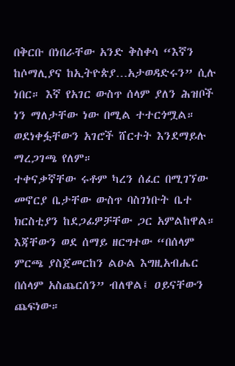በቅርቡ በነበራቸው አንድ ቅስቀሳ “እኛን ከሶማሊያና ከኢትዮጵያ…አታወዳድሩን” ሲሉ ነበር። እኛ የአገር ውስጥ ሰላም ያለን ሕዝቦች ነን ማለታቸው ነው በሚል ተተርጎሟል።
ወደነቀፏቸውን አገሮች ሸርተት እንደማይሉ ማረጋገጫ የለም።
ተቀናቃኛቸው ሩቶም ካረን ሰፈር በሚገኘው መኖርያ ቤታቸው ውስጥ ባስገነቡት ቤተ ክርስቲያን ከደጋፊዎቻቸው ጋር አምልከዋል።
እጃቸውን ወደ ሰማይ ዘርግተው “በሰላም ምርጫ ያስጀመርከን ልዑል እግዚአብሔር በሰላም አስጨርሰን” ብለዋል፤ ዐይናቸውን ጨፍነው።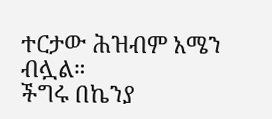ተርታው ሕዝብም አሜን ብሏል።
ችግሩ በኬንያ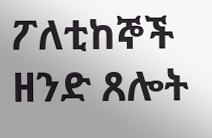ፖለቲከኞች ዘንድ ጸሎት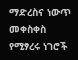ማድረስና ነውጥ መቀስቀስ የሚፃረሩ ነገሮች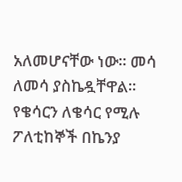አለመሆናቸው ነው። መሳ ለመሳ ያስኬዷቸዋል።
የቄሳርን ለቄሳር የሚሉ ፖለቲከኞች በኬንያ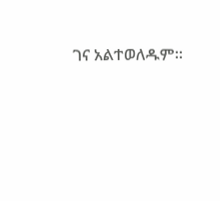ገና አልተወለዱም።